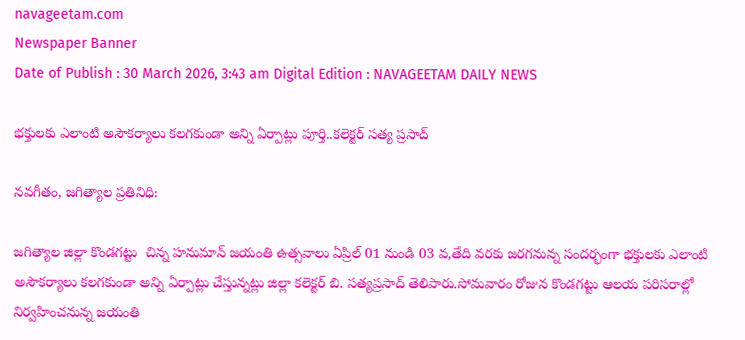navageetam.com
Newspaper Banner
Date of Publish : 30 March 2026, 3:43 am Digital Edition : NAVAGEETAM DAILY NEWS

భక్తులకు ఎలాంటి అసౌకర్యాలు కలగకుండా అన్ని ఏర్పాట్లు పూర్తి..కలెక్టర్ సత్య ప్రసాద్

నవగీతం, జగిత్యాల ప్రతినిధి:

జగిత్యాల జిల్లా కొండగట్టు  చిన్న హనుమాన్ జయంతి ఉత్సవాలు ఏప్రిల్ 01 నుండి 03 వ,తేది వరకు జరగనున్న సందర్భంగా భక్తులకు ఎలాంటి అసౌకర్యాలు కలగకుండా అన్ని ఏర్పాట్లు చేస్తున్నట్లు జిల్లా కలెక్టర్ బి. సత్యప్రసాద్ తెలిపారు.సోమవారం రోజున కొండగట్టు ఆలయ పరిసరాల్లో నిర్వహించనున్న జయంతి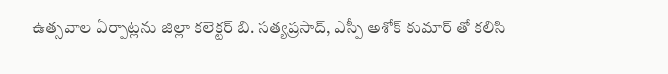ఉత్సవాల ఏర్పాట్లను జిల్లా కలెక్టర్ బి. సత్యప్రసాద్, ఎస్పీ అశోక్ కుమార్ తో కలిసి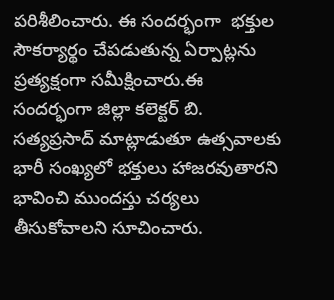పరిశీలించారు. ఈ సందర్భంగా  భక్తుల సౌకర్యార్థం చేపడుతున్న ఏర్పాట్లను ప్రత్యక్షంగా సమీక్షించారు.ఈ సందర్భంగా జిల్లా కలెక్టర్ బి. సత్యప్రసాద్ మాట్లాడుతూ ఉత్సవాలకు భారీ సంఖ్యలో భక్తులు హాజరవుతారని భావించి ముందస్తు చర్యలు తీసుకోవాలని సూచించారు.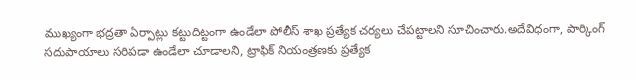ముఖ్యంగా భద్రతా ఏర్పాట్లు కట్టుదిట్టంగా ఉండేలా పోలీస్ శాఖ ప్రత్యేక చర్యలు చేపట్టాలని సూచించారు.అదేవిధంగా, పార్కింగ్ సదుపాయాలు సరిపడా ఉండేలా చూడాలని, ట్రాఫిక్ నియంత్రణకు ప్రత్యేక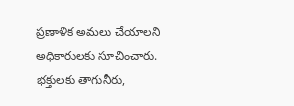ప్రణాళిక అమలు చేయాలని అధికారులకు సూచించారు. భక్తులకు తాగునీరు,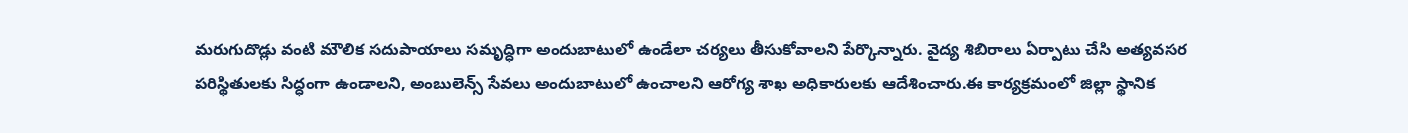మరుగుదొడ్లు వంటి మౌలిక సదుపాయాలు సమృద్ధిగా అందుబాటులో ఉండేలా చర్యలు తీసుకోవాలని పేర్కొన్నారు. వైద్య శిబిరాలు ఏర్పాటు చేసి అత్యవసర పరిస్థితులకు సిద్ధంగా ఉండాలని, అంబులెన్స్ సేవలు అందుబాటులో ఉంచాలని ఆరోగ్య శాఖ అధికారులకు ఆదేశించారు.ఈ కార్యక్రమంలో జిల్లా స్థానిక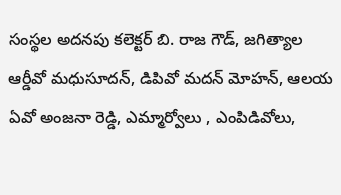సంస్థల అదనపు కలెక్టర్ బి. రాజ గౌడ్, జగిత్యాల ఆర్డీవో మధుసూదన్, డిపివో మదన్ మోహన్, ఆలయ ఏవో అంజనా రెడ్డి, ఎమ్మార్వోలు , ఎంపిడివోలు,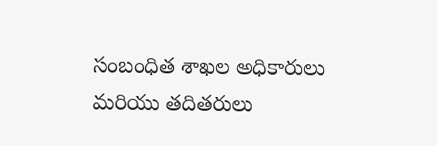సంబంధిత శాఖల అధికారులు మరియు తదితరులు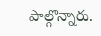పాల్గొన్నారు.